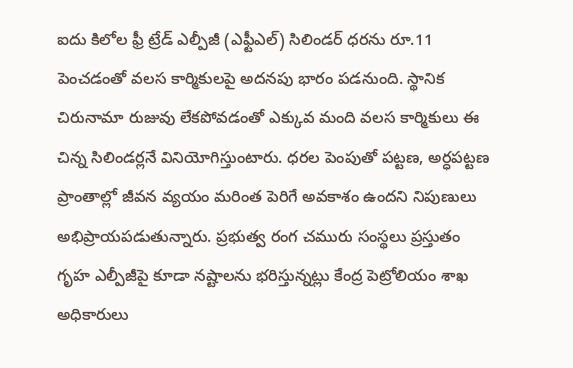ఐదు కిలోల ఫ్రీ ట్రేడ్ ఎల్పీజీ (ఎఫ్టీఎల్) సిలిండర్ ధరను రూ.11 పెంచడంతో వలస కార్మికులపై అదనపు భారం పడనుంది. స్థానిక చిరునామా రుజువు లేకపోవడంతో ఎక్కువ మంది వలస కార్మికులు ఈ చిన్న సిలిండర్లనే వినియోగిస్తుంటారు. ధరల పెంపుతో పట్టణ, అర్ధపట్టణ ప్రాంతాల్లో జీవన వ్యయం మరింత పెరిగే అవకాశం ఉందని నిపుణులు అభిప్రాయపడుతున్నారు. ప్రభుత్వ రంగ చమురు సంస్థలు ప్రస్తుతం గృహ ఎల్పీజీపై కూడా నష్టాలను భరిస్తున్నట్లు కేంద్ర పెట్రోలియం శాఖ అధికారులు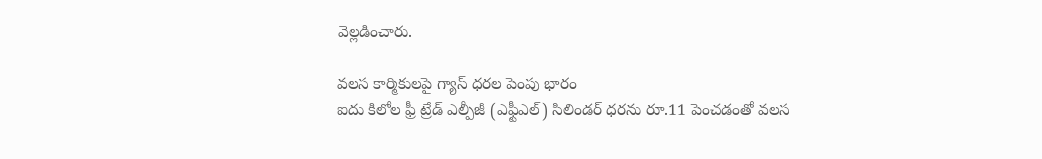వెల్లడించారు.

వలస కార్మికులపై గ్యాస్ ధరల పెంపు భారం
ఐదు కిలోల ఫ్రీ ట్రేడ్ ఎల్పీజీ (ఎఫ్టీఎల్) సిలిండర్ ధరను రూ.11 పెంచడంతో వలస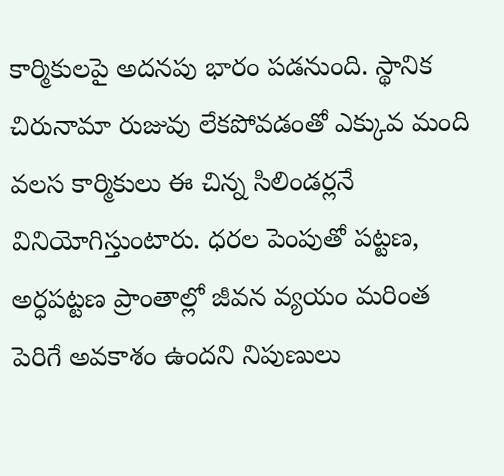కార్మికులపై అదనపు భారం పడనుంది. స్థానిక చిరునామా రుజువు లేకపోవడంతో ఎక్కువ మంది వలస కార్మికులు ఈ చిన్న సిలిండర్లనే వినియోగిస్తుంటారు. ధరల పెంపుతో పట్టణ, అర్ధపట్టణ ప్రాంతాల్లో జీవన వ్యయం మరింత పెరిగే అవకాశం ఉందని నిపుణులు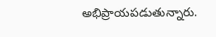అభిప్రాయపడుతున్నారు.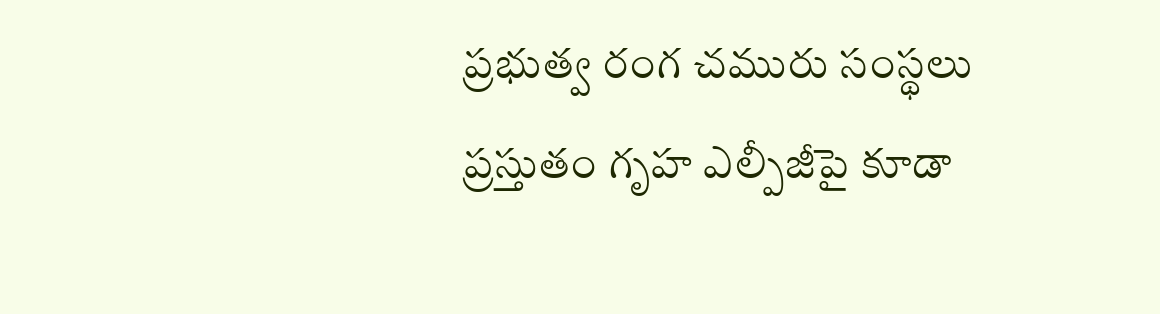ప్రభుత్వ రంగ చమురు సంస్థలు ప్రస్తుతం గృహ ఎల్పీజీపై కూడా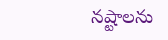నష్టాలను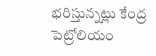భరిస్తున్నట్లు కేంద్ర పెట్రోలియం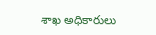శాఖ అధికారులు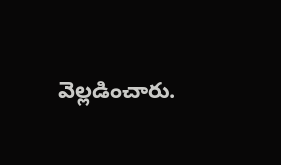వెల్లడించారు.